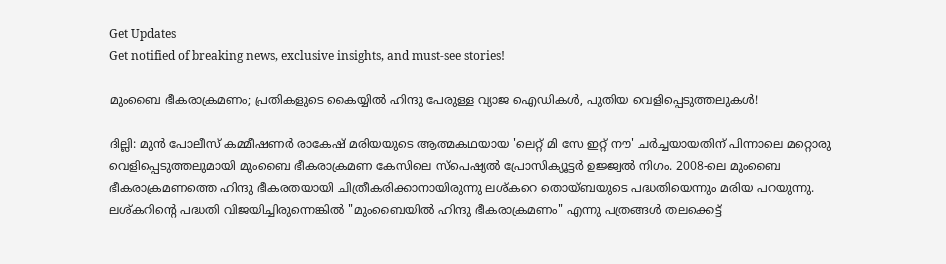Get Updates
Get notified of breaking news, exclusive insights, and must-see stories!

മുംബൈ ഭീകരാക്രമണം; പ്രതികളുടെ കൈയ്യിൽ ഹിന്ദു പേരുള്ള വ്യാജ ഐഡികൾ, പുതിയ വെളിപ്പെടുത്തലുകൾ!

ദില്ലി: മുൻ പോലീസ് കമ്മീഷണർ രാകേഷ് മരിയയുടെ ആത്മകഥയായ 'ലെറ്റ് മി സേ ഇറ്റ് നൗ' ചർച്ചയായതിന് പിന്നാലെ മറ്റൊരു വെളിപ്പെടുത്തലുമായി മുംബൈ ഭീകരാക്രമണ കേസിലെ സ്‌പെഷ്യല്‍ പ്രോസിക്യൂട്ടര്‍ ഉജ്ജ്വല്‍ നിഗം. 2008-ലെ മുംബൈ ഭീകരാക്രമണത്തെ ഹിന്ദു ഭീകരതയായി ചിത്രീകരിക്കാനായിരുന്നു ലശ്കറെ തൊയ്‌ബയുടെ പദ്ധതിയെന്നും മരിയ പറയുന്നു. ലശ്കറിന്റെ പദ്ധതി വിജയിച്ചിരുന്നെങ്കില്‍ "മുംബൈയില്‍ ഹിന്ദു ഭീകരാക്രമണം" എന്നു പത്രങ്ങള്‍ തലക്കെട്ട്‌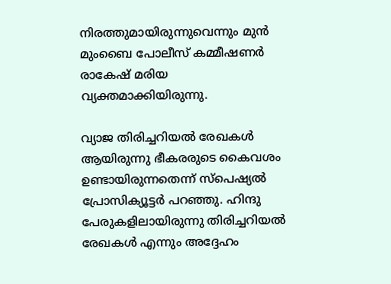നിരത്തുമായിരുന്നുവെന്നും മുൻ മുംബൈ പോലീസ് കമ്മീഷണർ രാകേഷ് മരിയ വ്യക്തമാക്കിയിരുന്നു.

വ്യാജ തിരിച്ചറിയല്‍ രേഖകള്‍ ആയിരുന്നു ഭീകരരുടെ കൈവശം ഉണ്ടായിരുന്നതെന്ന് സ്‌പെഷ്യല്‍ പ്രോസിക്യൂട്ടര്‍ പറഞ്ഞു. ഹിന്ദു പേരുകളിലായിരുന്നു തിരിച്ചറിയല്‍ രേഖകള്‍ എന്നും അദ്ദേഹം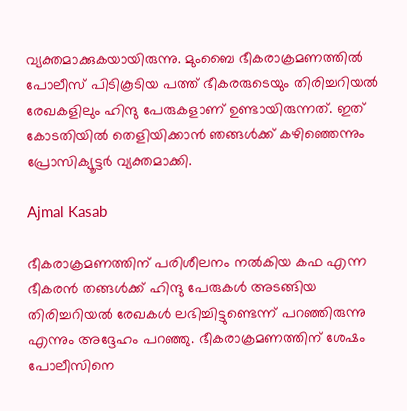വ്യക്തമാക്കുകയായിരുന്നു. മുംബൈ ഭീകരാക്രമണത്തില്‍ പോലീസ് പിടികൂടിയ പത്ത് ഭീകരരുടെയും തിരിച്ചറിയൽ രേഖകളിലും ഹിന്ദു പേരുകളാണ് ഉണ്ടായിരുന്നത്. ഇത് കോടതിയില്‍ തെളിയിക്കാന്‍ ഞങ്ങള്‍ക്ക് കഴിഞ്ഞെന്നും പ്രോസിക്യൂട്ടർ വ്യക്തമാക്കി.

Ajmal Kasab

ഭീകരാക്രമണത്തിന് പരിശീലനം നല്‍കിയ കഫ എന്ന ഭീകരന്‍ തങ്ങള്‍ക്ക് ഹിന്ദു പേരുകള്‍ അടങ്ങിയ തിരിച്ചറിയല്‍ രേഖകള്‍ ലഭിച്ചിട്ടുണ്ടെന്ന് പറഞ്ഞിരുന്നു എന്നും അദ്ദേഹം പറഞ്ഞു. ഭീകരാക്രമണത്തിന് ശേഷം പോലീസിനെ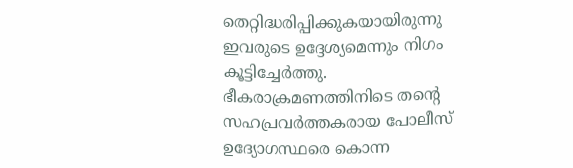തെറ്റിദ്ധരിപ്പിക്കുകയായിരുന്നു ഇവരുടെ ഉദ്ദേശ്യമെന്നും നിഗം കൂട്ടിച്ചേര്‍ത്തു. ഭീകരാക്രമണത്തിനിടെ തന്റെ സഹപ്രവര്‍ത്തകരായ പോലീസ് ഉദ്യോഗസ്ഥരെ കൊന്ന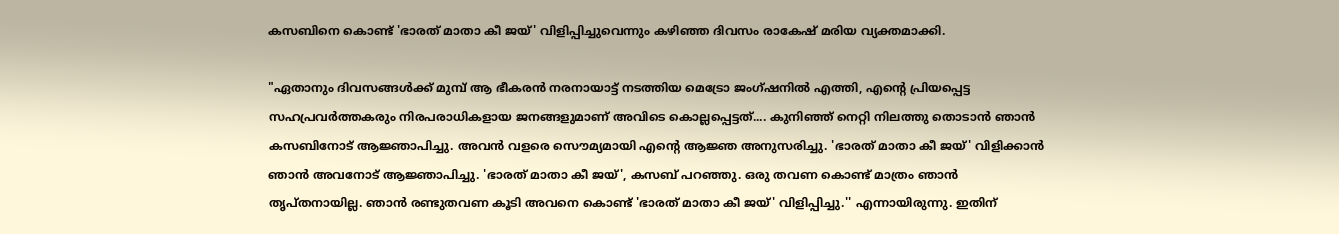കസബിനെ കൊണ്ട് 'ഭാരത് മാതാ കീ ജയ്' വിളിപ്പിച്ചുവെന്നും കഴിഞ്ഞ ദിവസം രാകേഷ് മരിയ വ്യക്തമാക്കി.

"ഏതാനും ദിവസങ്ങൾക്ക് മുമ്പ് ആ ഭീകരന്‍ നരനായാട്ട് നടത്തിയ മെട്രോ ജംഗ്ഷനിൽ എത്തി, എന്റെ പ്രിയപ്പെട്ട സഹപ്രവർത്തകരും നിരപരാധികളായ ജനങ്ങളുമാണ് അവിടെ കൊല്ലപ്പെട്ടത്.... കുനിഞ്ഞ് നെറ്റി നിലത്തു തൊടാന്‍ ഞാൻ കസബിനോട് ആജ്ഞാപിച്ചു. അവൻ വളരെ സൌമ്യമായി എന്റെ ആ‍ജ്ഞ അനുസരിച്ചു. 'ഭാരത് മാതാ കീ ജയ്' വിളിക്കാന്‍ ഞാൻ അവനോട് ആജ്ഞാപിച്ചു. 'ഭാരത് മാതാ കീ ജയ്', കസബ് പറഞ്ഞു. ഒരു തവണ കൊണ്ട് മാത്രം ഞാന്‍ തൃപ്തനായില്ല. ഞാൻ രണ്ടുതവണ കൂടി അവനെ കൊണ്ട് 'ഭാരത് മാതാ കീ ജയ്' വിളിപ്പിച്ചു.'' എന്നായിരുന്നു. ഇതിന്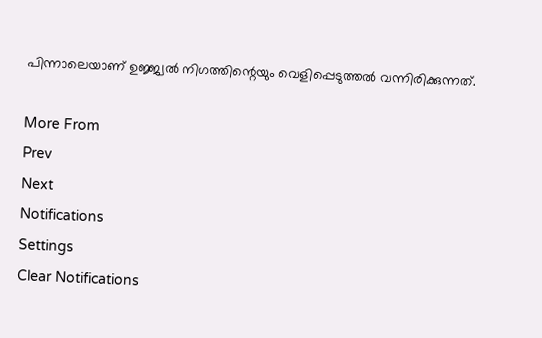പിന്നാലെയാണ് ഉജ്ജ്വല്‍ നിഗത്തിന്റെയും വെളിപ്പെടുത്തൽ വന്നിരിക്കുന്നത്.

More From
Prev
Next
Notifications
Settings
Clear Notifications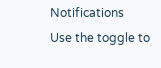Notifications
Use the toggle to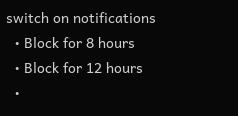switch on notifications
  • Block for 8 hours
  • Block for 12 hours
  •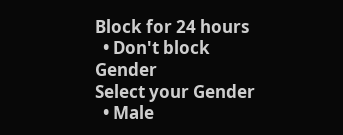Block for 24 hours
  • Don't block
Gender
Select your Gender
  • Male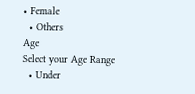• Female
  • Others
Age
Select your Age Range
  • Under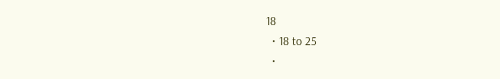18
  • 18 to 25
  •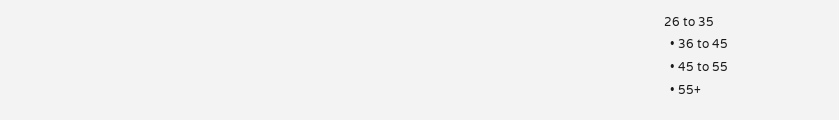26 to 35
  • 36 to 45
  • 45 to 55
  • 55+